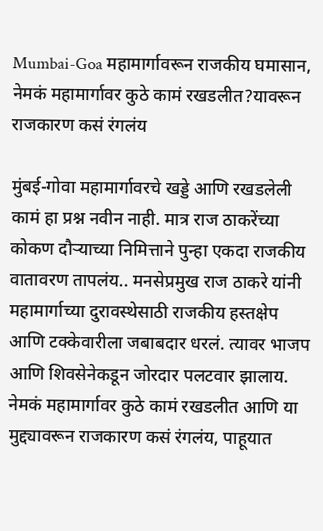Mumbai-Goa महामार्गावरून राजकीय घमासान, नेमकं महामार्गावर कुठे कामं रखडलीत?यावरून राजकारण कसं रंगलंय

मुंबई-गोवा महामार्गावरचे खड्डे आणि रखडलेली कामं हा प्रश्न नवीन नाही. मात्र राज ठाकरेंच्या कोकण दौऱ्याच्या निमित्ताने पुन्हा एकदा राजकीय वातावरण तापलंय.. मनसेप्रमुख राज ठाकरे यांनी महामार्गाच्या दुरावस्थेसाठी राजकीय हस्तक्षेप आणि टक्केवारीला जबाबदार धरलं. त्यावर भाजप आणि शिवसेनेकडून जोरदार पलटवार झालाय. नेमकं महामार्गावर कुठे कामं रखडलीत आणि या मुद्द्यावरून राजकारण कसं रंगलंय, पाहूयात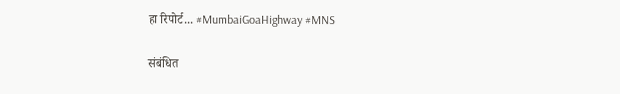हा रिपोर्ट... #MumbaiGoaHighway #MNS

संबंधित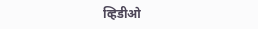व्हिडीओ